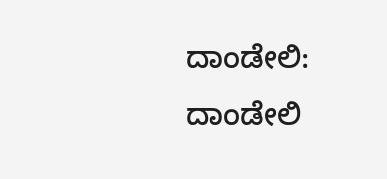ದಾಂಡೇಲಿ:
ದಾಂಡೇಲಿ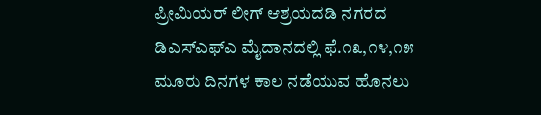ಪ್ರೀಮಿಯರ್ ಲೀಗ್ ಆಶ್ರಯದಡಿ ನಗರದ ಡಿಎಸ್ಎಫ್ಎ ಮೈದಾನದಲ್ಲಿ ಫೆ.೧೩,೧೪,೧೫ ಮೂರು ದಿನಗಳ ಕಾಲ ನಡೆಯುವ ಹೊನಲು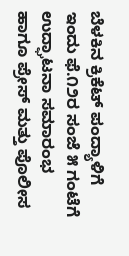ಬೆಳಕಿನ ಕ್ರಿಕೆಟ್ ಪಂದ್ಯಾಳಿಗೆ ಇಂದು ಫೆ.೧೨ರ ಸಂಜೆ ೫ ಗಂಟೆಗೆ ಉದ್ಘಾಟನಾ ಸಮಾರಂಭ ಹಾಗೂ ಪ್ರೇಸ್ ಮತ್ತು ಪೊಲೀಸ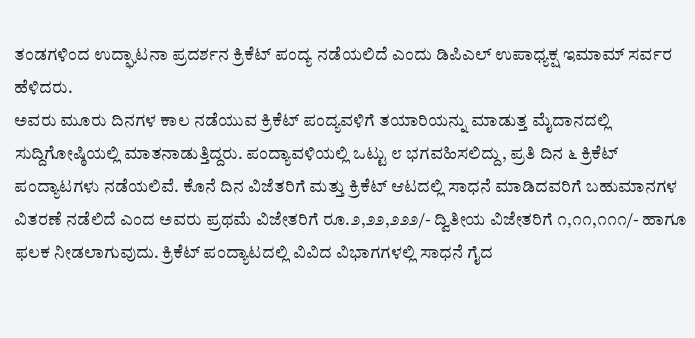ತಂಡಗಳಿಂದ ಉದ್ಘಾಟನಾ ಪ್ರದರ್ಶನ ಕ್ರಿಕೆಟ್ ಪಂದ್ಯ ನಡೆಯಲಿದೆ ಎಂದು ಡಿಪಿಎಲ್ ಉಪಾಧ್ಯಕ್ಷ ಇಮಾಮ್ ಸರ್ವರ ಹೆಳಿದರು.
ಅವರು ಮೂರು ದಿನಗಳ ಕಾಲ ನಡೆಯುವ ಕ್ರಿಕೆಟ್ ಪಂದ್ಯವಳಿಗೆ ತಯಾರಿಯನ್ನು ಮಾಡುತ್ತ ಮೈದಾನದಲ್ಲಿ ಸುದ್ದಿಗೋಷ್ಠಿಯಲ್ಲಿ ಮಾತನಾಡುತ್ತಿದ್ದರು. ಪಂದ್ಯಾವಳಿಯಲ್ಲಿ ಒಟ್ಟು ೮ ಭಗವಹಿಸಲಿದ್ದು, ಪ್ರತಿ ದಿನ ೬ ಕ್ರಿಕೆಟ್ ಪಂದ್ಯಾಟಗಳು ನಡೆಯಲಿವೆ. ಕೊನೆ ದಿನ ವಿಜೆತರಿಗೆ ಮತ್ತು ಕ್ರಿಕೆಟ್ ಆಟದಲ್ಲಿ ಸಾಧನೆ ಮಾಡಿದವರಿಗೆ ಬಹುಮಾನಗಳ ವಿತರಣೆ ನಡೆಲಿದೆ ಎಂದ ಅವರು ಪ್ರಥಮೆ ವಿಜೇತರಿಗೆ ರೂ.೨,೨೨,೨೨೨/- ದ್ವಿತೀಯ ವಿಜೇತರಿಗೆ ೧,೧೧,೧೧೧/- ಹಾಗೂ ಫಲಕ ನೀಡಲಾಗುವುದು. ಕ್ರಿಕೆಟ್ ಪಂದ್ಯಾಟದಲ್ಲಿ ವಿವಿದ ವಿಭಾಗಗಳಲ್ಲಿ ಸಾಧನೆ ಗೈದ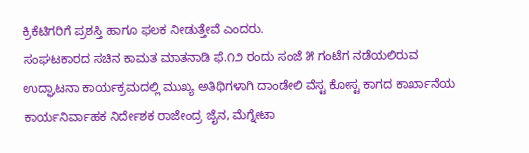ಕ್ರಿಕೆಟಿಗರಿಗೆ ಪ್ರಶಸ್ತಿ ಹಾಗೂ ಫಲಕ ನೀಡುತ್ತೇವೆ ಎಂದರು.
ಸಂಘಟಕಾರದ ಸಚಿನ ಕಾಮತ ಮಾತನಾಡಿ ಫೆ.೧೨ ರಂದು ಸಂಜೆ ೫ ಗಂಟೆಗ ನಡೆಯಲಿರುವ ಉದ್ಘಾಟನಾ ಕಾರ್ಯಕ್ರಮದಲ್ಲಿ ಮುಖ್ಯ ಅತಿಥಿಗಳಾಗಿ ದಾಂಡೇಲಿ ವೆಸ್ಟ ಕೋಸ್ಟ ಕಾಗದ ಕಾರ್ಖಾನೆಯ ಕಾರ್ಯನಿರ್ವಾಹಕ ನಿರ್ದೇಶಕ ರಾಜೇಂದ್ರ ಜೈನ, ಮೆಗ್ನೇಟಾ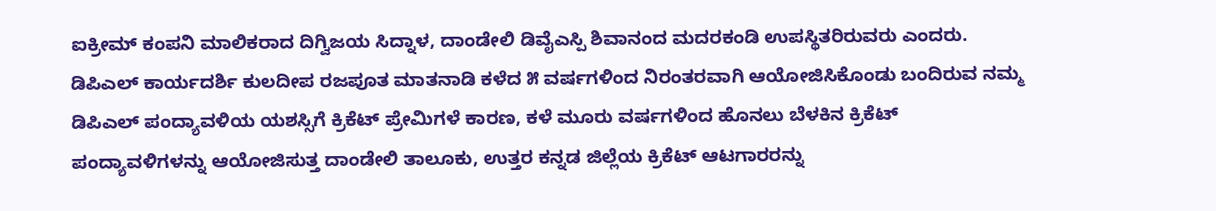ಐಕ್ರೀಮ್ ಕಂಪನಿ ಮಾಲಿಕರಾದ ದಿಗ್ವಿಜಯ ಸಿದ್ನಾಳ, ದಾಂಡೇಲಿ ಡಿವೈಎಸ್ಪಿ ಶಿವಾನಂದ ಮದರಕಂಡಿ ಉಪಸ್ಥಿತರಿರುವರು ಎಂದರು.
ಡಿಪಿಎಲ್ ಕಾರ್ಯದರ್ಶಿ ಕುಲದೀಪ ರಜಪೂತ ಮಾತನಾಡಿ ಕಳೆದ ೫ ವರ್ಷಗಳಿಂದ ನಿರಂತರವಾಗಿ ಆಯೋಜಿಸಿಕೊಂಡು ಬಂದಿರುವ ನಮ್ಮ ಡಿಪಿಎಲ್ ಪಂದ್ಯಾವಳಿಯ ಯಶಸ್ಸಿಗೆ ಕ್ರಿಕೆಟ್ ಪ್ರೇಮಿಗಳೆ ಕಾರಣ, ಕಳೆ ಮೂರು ವರ್ಷಗಳಿಂದ ಹೊನಲು ಬೆಳಕಿನ ಕ್ರಿಕೆಟ್ ಪಂದ್ಯಾವಳಿಗಳನ್ನು ಆಯೋಜಿಸುತ್ತ ದಾಂಡೇಲಿ ತಾಲೂಕು, ಉತ್ತರ ಕನ್ನಡ ಜಿಲ್ಲೆಯ ಕ್ರಿಕೆಟ್ ಆಟಗಾರರನ್ನು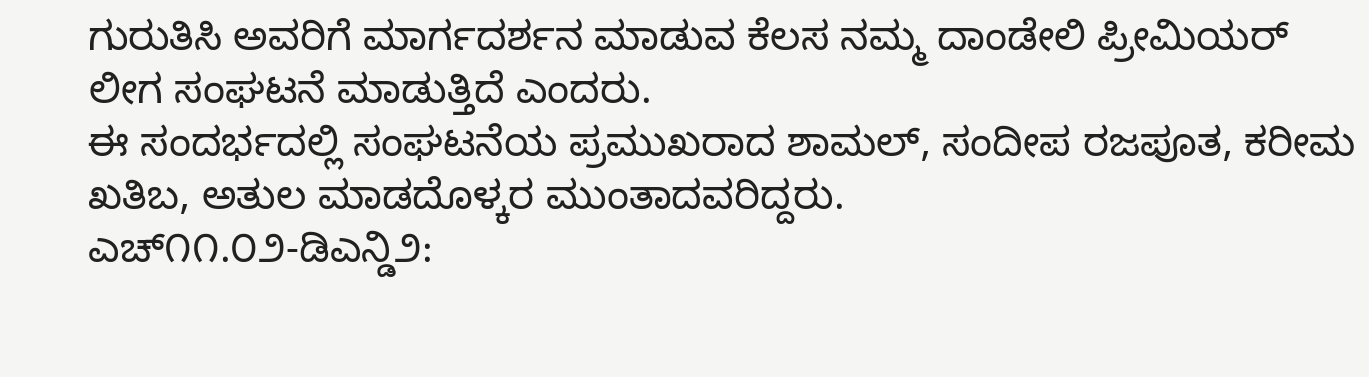ಗುರುತಿಸಿ ಅವರಿಗೆ ಮಾರ್ಗದರ್ಶನ ಮಾಡುವ ಕೆಲಸ ನಮ್ಮ ದಾಂಡೇಲಿ ಪ್ರೀಮಿಯರ್ ಲೀಗ ಸಂಘಟನೆ ಮಾಡುತ್ತಿದೆ ಎಂದರು.
ಈ ಸಂದರ್ಭದಲ್ಲಿ ಸಂಘಟನೆಯ ಪ್ರಮುಖರಾದ ಶಾಮಲ್, ಸಂದೀಪ ರಜಪೂತ, ಕರೀಮ ಖತಿಬ, ಅತುಲ ಮಾಡದೊಳ್ಕರ ಮುಂತಾದವರಿದ್ದರು.
ಎಚ್೧೧.೦೨-ಡಿಎನ್ಡಿ೨: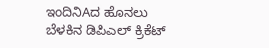ಇಂದಿನಿAದ ಹೊನಲು ಬೆಳಕಿನ ಡಿಪಿಎಲ್ ಕ್ರಿಕೆಟ್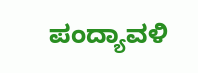ಪಂದ್ಯಾವಳಿ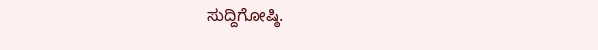ಸುದ್ದಿಗೋಷ್ಠಿ.